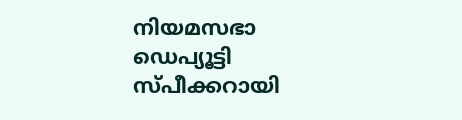നിയമസഭാ ഡെപ്യൂട്ടി സ്പീക്കറായി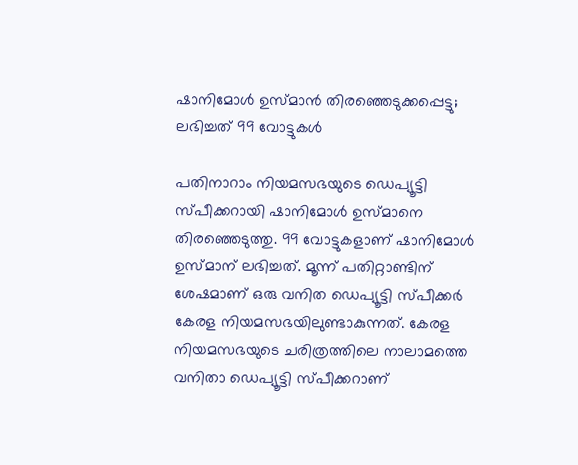ഷാനിമോൾ ഉസ്മാൻ തിരഞ്ഞെടുക്കപ്പെട്ടു; ലഭിച്ചത് 99 വോട്ടുകള്‍

പതിനാറാം നിയമസഭയുടെ ഡെപ്യൂട്ടി സ്പീക്കറായി ഷാനിമോള്‍ ഉസ്മാനെ തിരഞ്ഞെടുത്തു. 99 വോട്ടുകളാണ് ഷാനിമോള്‍ ഉസ്മാന് ലഭിച്ചത്. മൂന്ന് പതിറ്റാണ്ടിന് ശേഷമാണ് ഒരു വനിത ഡെപ്യൂട്ടി സ്പീക്കര്‍ കേരള നിയമസഭയിലുണ്ടാകുന്നത്. കേരള നിയമസഭയുടെ ചരിത്രത്തിലെ നാലാമത്തെ വനിതാ ഡെപ്യൂട്ടി സ്പീക്കറാണ്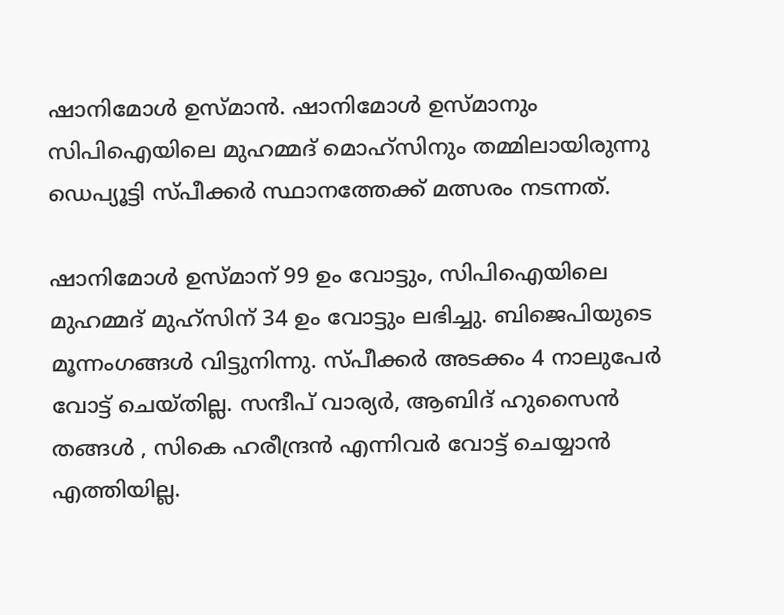ഷാനിമോള്‍ ഉസ്മാന്‍. ഷാനിമോള്‍ ഉസ്മാനും സിപിഐയിലെ മുഹമ്മദ് മൊഹ്‌സിനും തമ്മിലായിരുന്നു ഡെപ്യൂട്ടി സ്പീക്കർ സ്ഥാനത്തേക്ക് മത്സരം നടന്നത്.

ഷാനിമോൾ ഉസ്മാന് 99 ഉം വോട്ടും, സിപിഐയിലെ മുഹമ്മദ് മുഹ്സിന് 34 ഉം വോട്ടും ലഭിച്ചു. ബിജെപിയുടെ മൂന്നംഗങ്ങൾ വിട്ടുനിന്നു. സ്പീക്കർ അടക്കം 4 നാലുപേർ വോട്ട് ചെയ്തില്ല. സന്ദീപ് വാര്യർ, ആബിദ് ഹുസൈൻ തങ്ങൾ , സികെ ഹരീന്ദ്രൻ എന്നിവർ വോട്ട് ചെയ്യാൻ എത്തിയില്ല.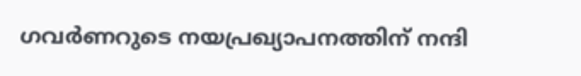ഗവർണറുടെ നയപ്രഖ്യാപനത്തിന് നന്ദി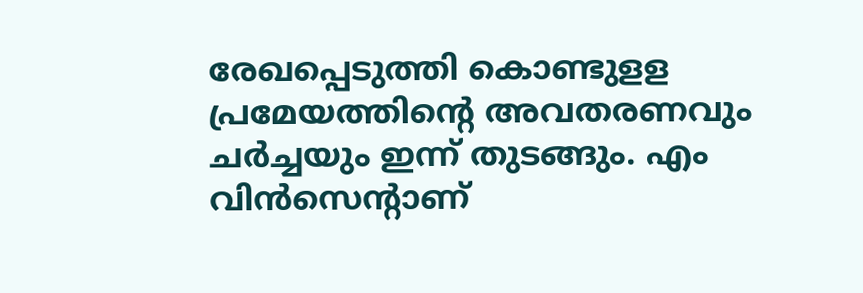രേഖപ്പെടുത്തി കൊണ്ടുളള പ്രമേയത്തിന്റെ അവതരണവും ചർച്ചയും ഇന്ന് തുടങ്ങും. എം വിൻസെന്റാണ്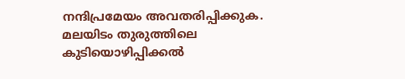നന്ദിപ്രമേയം അവതരിപ്പിക്കുക. മലയിടം തുരുത്തിലെ കുടിയൊഴിപ്പിക്കൽ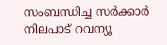സംബന്ധിച്ച സർക്കാർ നിലപാട് റവന്യൂ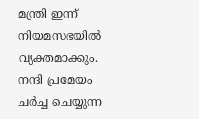മന്ത്രി ഇന്ന് നിയമസഭയിൽ വ്യക്തമാക്കും. നന്ദി പ്രമേയം ചർച്ച ചെയ്യുന്ന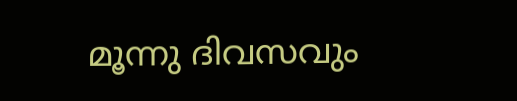മൂന്നു ദിവസവും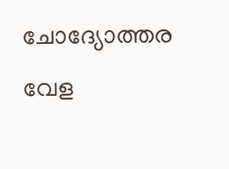ചോദ്യോത്തര വേള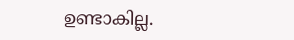ഉണ്ടാകില്ല.